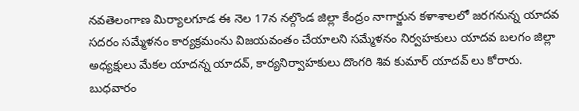నవతెలంగాణ మిర్యాలగూడ ఈ నెల 17న నల్గొండ జిల్లా కేంద్రం నాగార్జున కళాశాలలో జరగనున్న యాదవ సదరం సమ్మేళనం కార్యక్రమంను విజయవంతం చేయాలని సమ్మేళనం నిర్వహకులు యాదవ బలగం జిల్లా అధ్యక్షులు మేకల యాదన్న యాదవ్, కార్యనిర్వాహకులు దొంగరి శివ కుమార్ యాదవ్ లు కోరారు. బుధవారం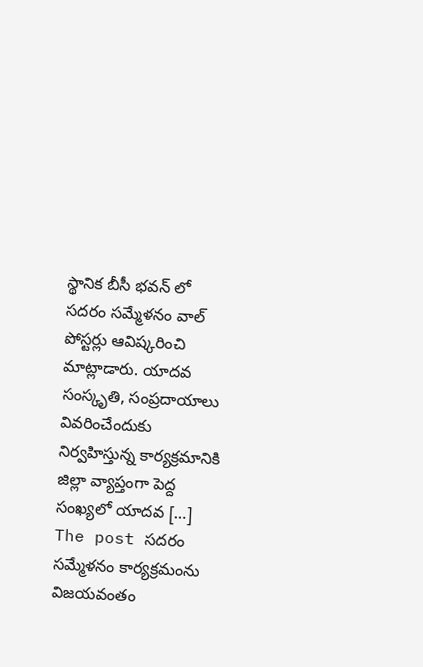స్థానిక బీసీ భవన్ లో సదరం సమ్మేళనం వాల్ పోస్టర్లు ఆవిష్కరించి మాట్లాడారు. యాదవ సంస్కృతి, సంప్రదాయాలు వివరించేందుకు నిర్వహిస్తున్న కార్యక్రమానికి జిల్లా వ్యాప్తంగా పెద్ద సంఖ్యలో యాదవ […]
The post సదరం సమ్మేళనం కార్యక్రమంను విజయవంతం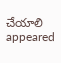చేయాలి appeared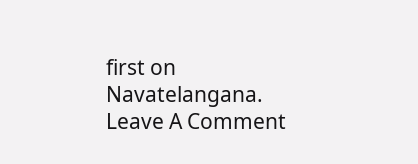first on Navatelangana.
Leave A Comment